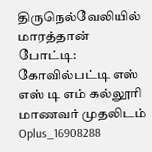திருநெல்வேலியில் மாரத்தான் போட்டி: கோவில்பட்டி எஸ் எஸ் டி எம் கல்லூரி மாணவர் முதலிடம்
Oplus_16908288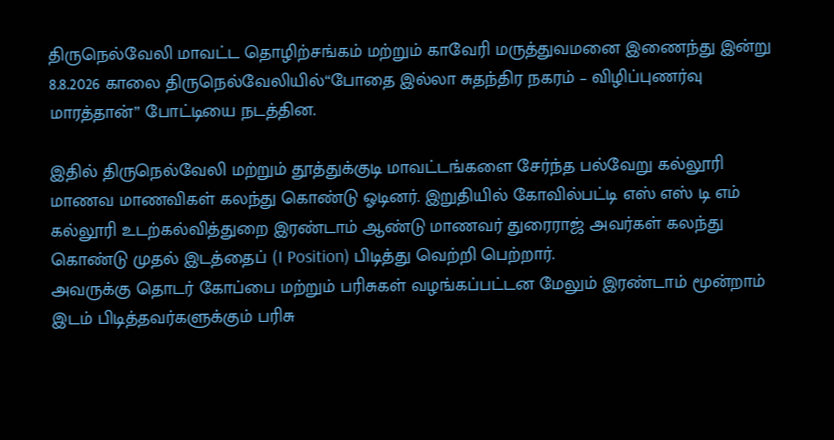திருநெல்வேலி மாவட்ட தொழிற்சங்கம் மற்றும் காவேரி மருத்துவமனை இணைந்து இன்று 8.8.2026 காலை திருநெல்வேலியில்“போதை இல்லா சுதந்திர நகரம் – விழிப்புணர்வு மாரத்தான்” போட்டியை நடத்தின.

இதில் திருநெல்வேலி மற்றும் தூத்துக்குடி மாவட்டங்களை சேர்ந்த பல்வேறு கல்லூரி மாணவ மாணவிகள் கலந்து கொண்டு ஓடினர். இறுதியில் கோவில்பட்டி எஸ் எஸ் டி எம் கல்லூரி உடற்கல்வித்துறை இரண்டாம் ஆண்டு மாணவர் துரைராஜ் அவர்கள் கலந்து கொண்டு முதல் இடத்தைப் (I Position) பிடித்து வெற்றி பெற்றார்.
அவருக்கு தொடர் கோப்பை மற்றும் பரிசுகள் வழங்கப்பட்டன மேலும் இரண்டாம் மூன்றாம் இடம் பிடித்தவர்களுக்கும் பரிசு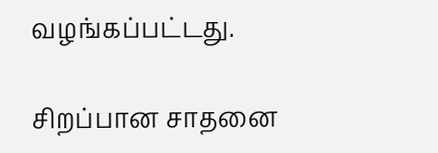வழங்கப்பட்டது.

சிறப்பான சாதனை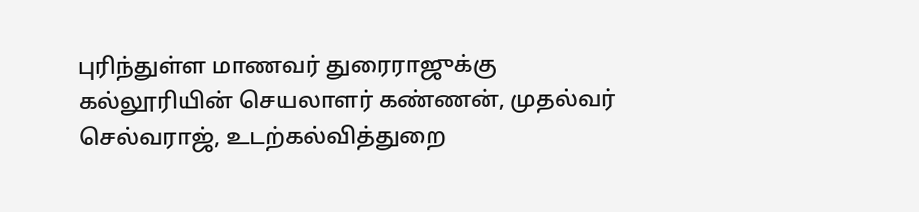புரிந்துள்ள மாணவர் துரைராஜுக்கு கல்லூரியின் செயலாளர் கண்ணன், முதல்வர் செல்வராஜ், உடற்கல்வித்துறை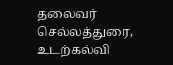தலைவர் செல்லத்துரை, உடற்கல்வி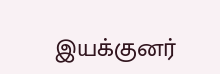இயக்குனர்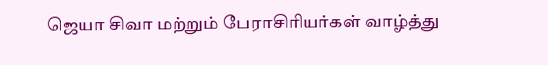ஜெயா சிவா மற்றும் பேராசிரியர்கள் வாழ்த்து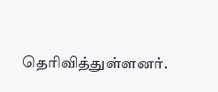தெரிவித்துள்ளனர்.